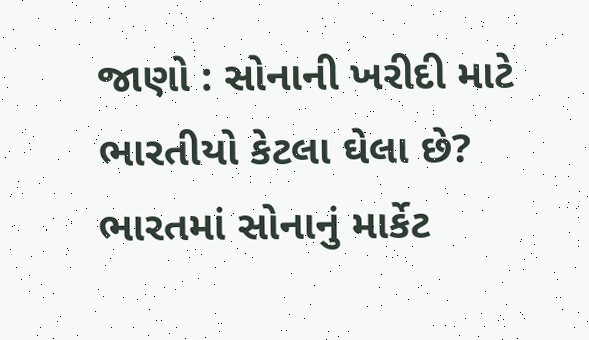જાણો : સોનાની ખરીદી માટે ભારતીયો કેટલા ઘેલા છે?
ભારતમાં સોનાનું માર્કેટ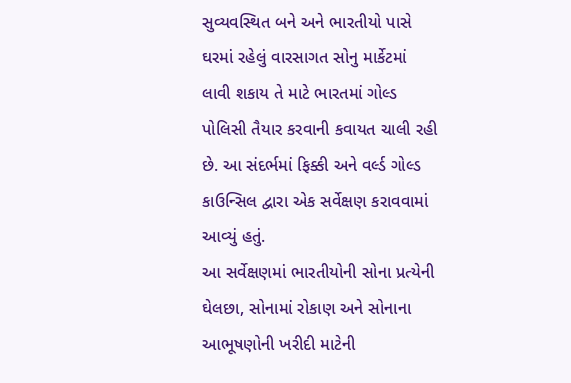સુવ્યવસ્થિત બને અને ભારતીયો પાસે ઘરમાં રહેલું વારસાગત સોનુ માર્કેટમાં લાવી શકાય તે માટે ભારતમાં ગોલ્ડ પોલિસી તૈયાર કરવાની કવાયત ચાલી રહી છે. આ સંદર્ભમાં ફિક્કી અને વર્લ્ડ ગોલ્ડ કાઉન્સિલ દ્વારા એક સર્વેક્ષણ કરાવવામાં આવ્યું હતું.
આ સર્વેક્ષણમાં ભારતીયોની સોના પ્રત્યેની ઘેલછા, સોનામાં રોકાણ અને સોનાના આભૂષણોની ખરીદી માટેની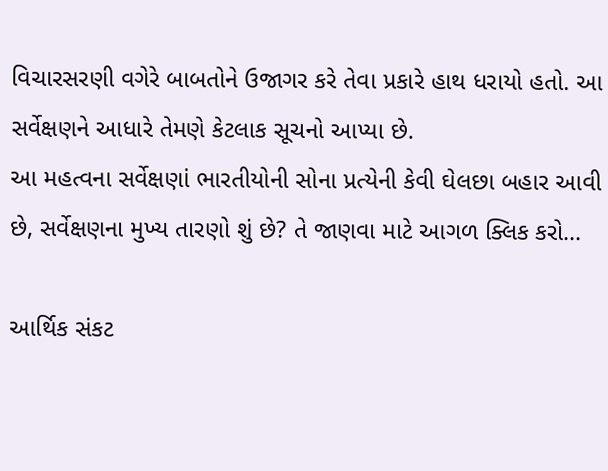વિચારસરણી વગેરે બાબતોને ઉજાગર કરે તેવા પ્રકારે હાથ ધરાયો હતો. આ સર્વેક્ષણને આધારે તેમણે કેટલાક સૂચનો આપ્યા છે.
આ મહત્વના સર્વેક્ષણાં ભારતીયોની સોના પ્રત્યેની કેવી ઘેલછા બહાર આવી છે, સર્વેક્ષણના મુખ્ય તારણો શું છે? તે જાણવા માટે આગળ ક્લિક કરો...

આર્થિક સંકટ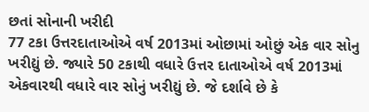છતાં સોનાની ખરીદી
77 ટકા ઉત્તરદાતાઓએ વર્ષ 2013માં ઓછામાં ઓછું એક વાર સોનુ ખરીદ્યું છે. જ્યારે 50 ટકાથી વધારે ઉત્તર દાતાઓએ વર્ષ 2013માં એકવારથી વધારે વાર સોનું ખરીદ્યું છે. જે દર્શાવે છે કે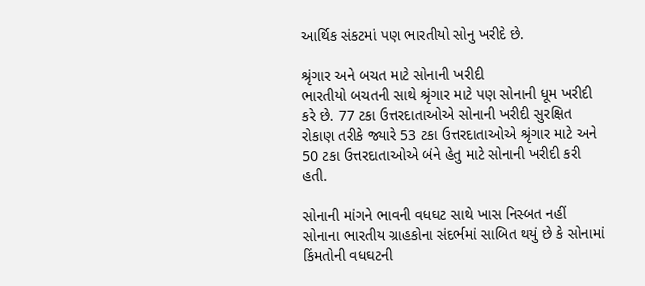આર્થિક સંકટમાં પણ ભારતીયો સોનુ ખરીદે છે.

શ્રૃંગાર અને બચત માટે સોનાની ખરીદી
ભારતીયો બચતની સાથે શ્રૃંગાર માટે પણ સોનાની ધૂમ ખરીદી કરે છે. 77 ટકા ઉત્તરદાતાઓએ સોનાની ખરીદી સુરક્ષિત રોકાણ તરીકે જ્યારે 53 ટકા ઉત્તરદાતાઓએ શ્રૃંગાર માટે અને 50 ટકા ઉત્તરદાતાઓએ બંને હેતુ માટે સોનાની ખરીદી કરી હતી.

સોનાની માંગને ભાવની વધઘટ સાથે ખાસ નિસ્બત નહીં
સોનાના ભારતીય ગ્રાહકોના સંદર્ભમાં સાબિત થયું છે કે સોનામાં કિંમતોની વધઘટની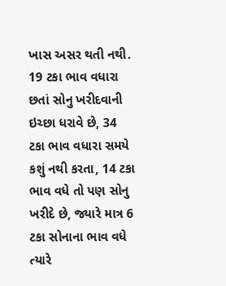ખાસ અસર થતી નથી. 19 ટકા ભાવ વધારા છતાં સોનુ ખરીદવાની ઇચ્છા ધરાવે છે, 34 ટકા ભાવ વધારા સમયે કશું નથી કરતા, 14 ટકા ભાવ વધે તો પણ સોનુ ખરીદે છે, જ્યારે માત્ર 6 ટકા સોનાના ભાવ વધે ત્યારે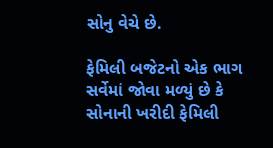સોનુ વેચે છે.

ફેમિલી બજેટનો એક ભાગ
સર્વેમાં જોવા મળ્યું છે કે સોનાની ખરીદી ફેમિલી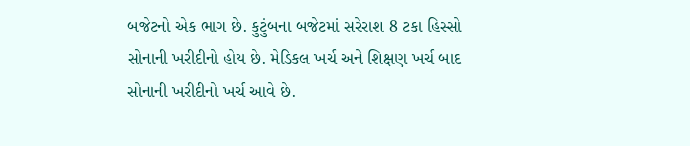બજેટનો એક ભાગ છે. કુટુંબના બજેટમાં સરેરાશ 8 ટકા હિસ્સો સોનાની ખરીદીનો હોય છે. મેડિકલ ખર્ચ અને શિક્ષણ ખર્ચ બાદ સોનાની ખરીદીનો ખર્ચ આવે છે.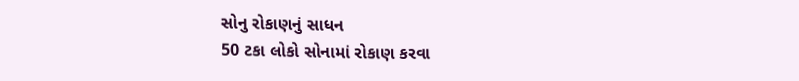સોનુ રોકાણનું સાધન
50 ટકા લોકો સોનામાં રોકાણ કરવા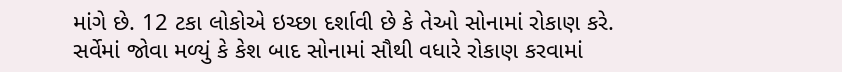માંગે છે. 12 ટકા લોકોએ ઇચ્છા દર્શાવી છે કે તેઓ સોનામાં રોકાણ કરે. સર્વેમાં જોવા મળ્યું કે કેશ બાદ સોનામાં સૌથી વધારે રોકાણ કરવામાં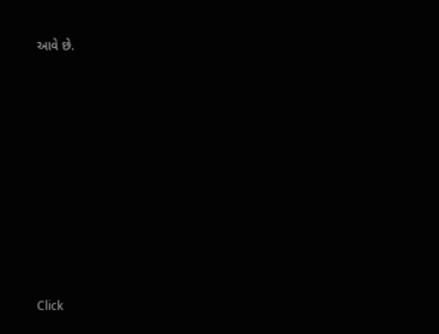આવે છે.












Click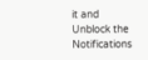it and Unblock the Notifications